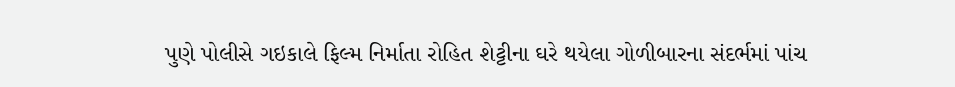પુણે પોલીસે ગઇકાલે ફિલ્મ નિર્માતા રોહિત શેટ્ટીના ઘરે થયેલા ગોળીબારના સંદર્ભમાં પાંચ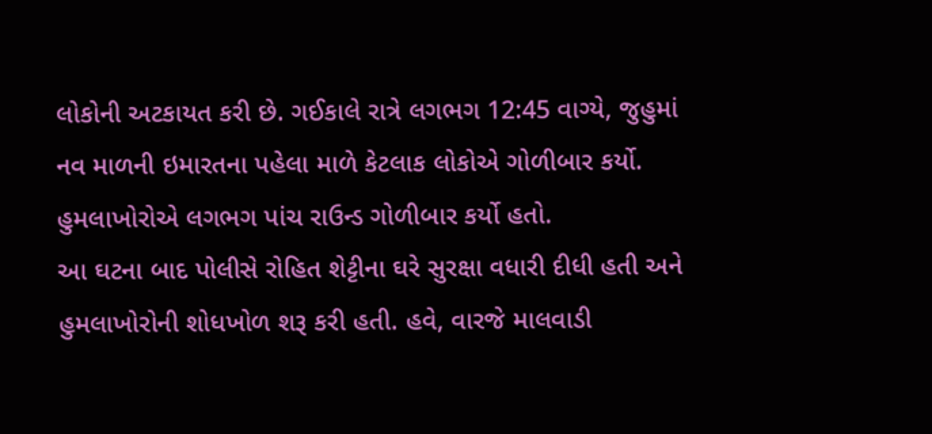લોકોની અટકાયત કરી છે. ગઈકાલે રાત્રે લગભગ 12:45 વાગ્યે, જુહુમાં નવ માળની ઇમારતના પહેલા માળે કેટલાક લોકોએ ગોળીબાર કર્યો. હુમલાખોરોએ લગભગ પાંચ રાઉન્ડ ગોળીબાર કર્યો હતો.
આ ઘટના બાદ પોલીસે રોહિત શેટ્ટીના ઘરે સુરક્ષા વધારી દીધી હતી અને હુમલાખોરોની શોધખોળ શરૂ કરી હતી. હવે, વારજે માલવાડી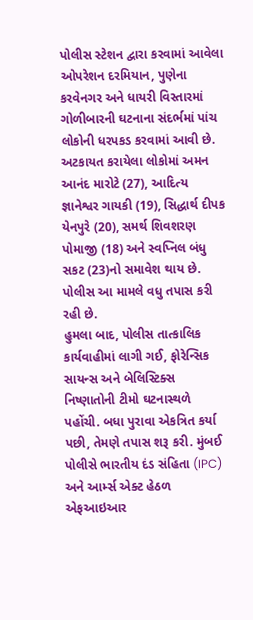પોલીસ સ્ટેશન દ્વારા કરવામાં આવેલા ઓપરેશન દરમિયાન, પુણેના કરવેનગર અને ધાયરી વિસ્તારમાં ગોળીબારની ઘટનાના સંદર્ભમાં પાંચ લોકોની ધરપકડ કરવામાં આવી છે. અટકાયત કરાયેલા લોકોમાં અમન આનંદ મારોટે (27), આદિત્ય જ્ઞાનેશ્વર ગાયકી (19), સિદ્ધાર્થ દીપક યેનપુરે (20), સમર્થ શિવશરણ પોમાજી (18) અને સ્વપ્નિલ બંધુ સકટ (23)નો સમાવેશ થાય છે. પોલીસ આ મામલે વધુ તપાસ કરી રહી છે.
હુમલા બાદ, પોલીસ તાત્કાલિક કાર્યવાહીમાં લાગી ગઈ, ફોરેન્સિક સાયન્સ અને બેલિસ્ટિક્સ નિષ્ણાતોની ટીમો ઘટનાસ્થળે પહોંચી. બધા પુરાવા એકત્રિત કર્યા પછી, તેમણે તપાસ શરૂ કરી. મુંબઈ પોલીસે ભારતીય દંડ સંહિતા (IPC) અને આર્મ્સ એક્ટ હેઠળ એફઆઇઆર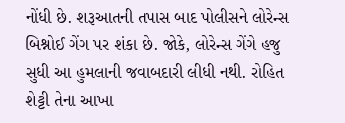નોંધી છે. શરૂઆતની તપાસ બાદ પોલીસને લોરેન્સ બિશ્નોઈ ગેંગ પર શંકા છે. જોકે, લોરેન્સ ગેંગે હજુ સુધી આ હુમલાની જવાબદારી લીધી નથી. રોહિત શેટ્ટી તેના આખા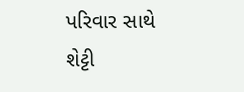પરિવાર સાથે શેટ્ટી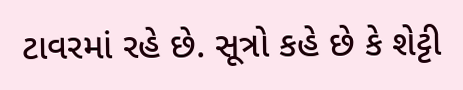ટાવરમાં રહે છે. સૂત્રો કહે છે કે શેટ્ટી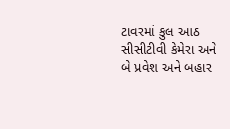ટાવરમાં કુલ આઠ સીસીટીવી કેમેરા અને બે પ્રવેશ અને બહાર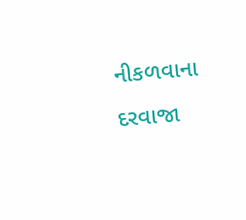નીકળવાના દરવાજા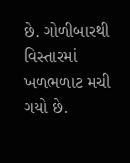છે. ગોળીબારથી વિસ્તારમાં ખળભળાટ મચી ગયો છે.